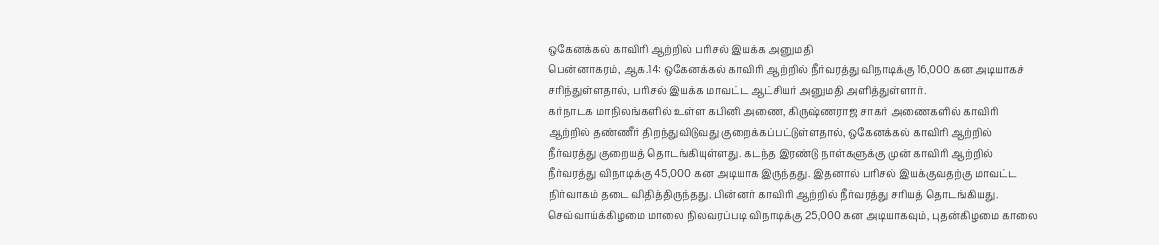ஒகேனக்கல் காவிரி ஆற்றில் பரிசல் இயக்க அனுமதி
பென்னாகரம், ஆக.14: ஒகேனக்கல் காவிரி ஆற்றில் நீர்வரத்து விநாடிக்கு 16,000 கன அடியாகச் சரிந்துள்ளதால், பரிசல் இயக்க மாவட்ட ஆட்சியர் அனுமதி அளித்துள்ளார்.
கர்நாடக மாநிலங்களில் உள்ள கபினி அணை, கிருஷ்ணராஜ சாகர் அணைகளில் காவிரி ஆற்றில் தண்ணீர் திறந்துவிடுவது குறைக்கப்பட்டுள்ளதால், ஒகேனக்கல் காவிரி ஆற்றில் நீர்வரத்து குறையத் தொடங்கியுள்ளது. கடந்த இரண்டு நாள்களுக்கு முன் காவிரி ஆற்றில் நீர்வரத்து விநாடிக்கு 45,000 கன அடியாக இருந்தது. இதனால் பரிசல் இயக்குவதற்கு மாவட்ட நிர்வாகம் தடை விதித்திருந்தது. பின்னர் காவிரி ஆற்றில் நீர்வரத்து சரியத் தொடங்கியது. செவ்வாய்க்கிழமை மாலை நிலவரப்படி விநாடிக்கு 25,000 கன அடியாகவும், புதன்கிழமை காலை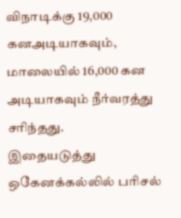விநாடிக்கு 19,000 கனஅடியாகவும், மாலையில் 16,000 கன அடியாகவும் நீர்வரத்து சரிந்தது.
இதையடுத்து ஒகேனக்கல்லில் பரிசல்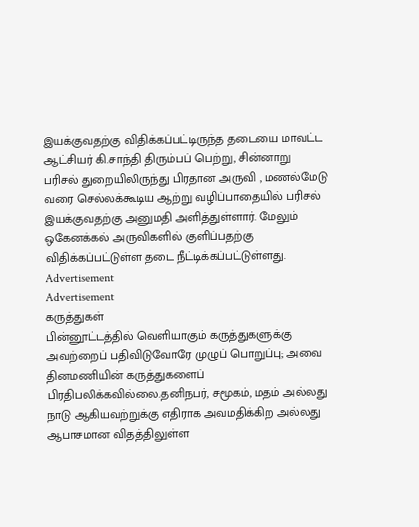இயக்குவதற்கு விதிக்கப்பட்டிருந்த தடையை மாவட்ட ஆட்சியர் கி.சாந்தி திரும்பப் பெற்று, சின்னாறு பரிசல் துறையிலிருந்து பிரதான அருவி , மணல்மேடு வரை செல்லக்கூடிய ஆற்று வழிப்பாதையில் பரிசல் இயக்குவதற்கு அனுமதி அளித்துள்ளார். மேலும் ஒகேனக்கல் அருவிகளில் குளிப்பதற்கு விதிக்கப்பட்டுள்ள தடை நீட்டிக்கப்பட்டுள்ளது.
Advertisement
Advertisement
கருத்துகள்
பின்னூட்டத்தில் வெளியாகும் கருத்துகளுக்கு அவற்றைப் பதிவிடுவோரே முழுப் பொறுப்பு; அவை தினமணியின் கருத்துகளைப் பிரதிபலிக்கவில்லை.தனிநபர், சமூகம், மதம் அல்லது நாடு ஆகியவற்றுக்கு எதிராக அவமதிக்கிற அல்லது ஆபாசமான விதத்திலுள்ள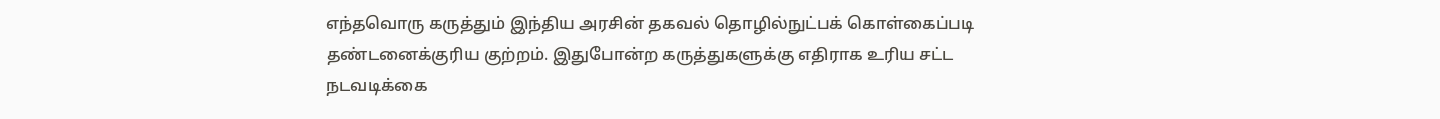எந்தவொரு கருத்தும் இந்திய அரசின் தகவல் தொழில்நுட்பக் கொள்கைப்படி தண்டனைக்குரிய குற்றம். இதுபோன்ற கருத்துகளுக்கு எதிராக உரிய சட்ட நடவடிக்கை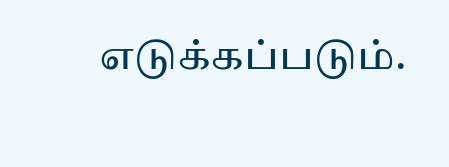எடுக்கப்படும்.